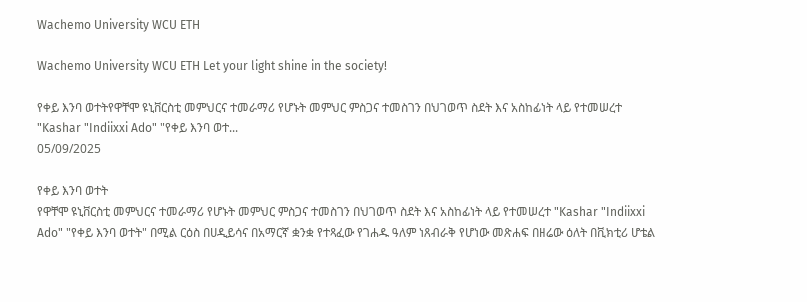Wachemo University WCU ETH

Wachemo University WCU ETH Let your light shine in the society!

የቀይ እንባ ወተትየዋቸሞ ዩኒቨርስቲ መምህርና ተመራማሪ የሆኑት መምህር ምስጋና ተመስገን በህገወጥ ስደት እና አስከፊነት ላይ የተመሠረተ "Kashar "Indiixxi Ado" "የቀይ እንባ ወተ...
05/09/2025

የቀይ እንባ ወተት
የዋቸሞ ዩኒቨርስቲ መምህርና ተመራማሪ የሆኑት መምህር ምስጋና ተመስገን በህገወጥ ስደት እና አስከፊነት ላይ የተመሠረተ "Kashar "Indiixxi Ado" "የቀይ እንባ ወተት" በሚል ርዕስ በሀዲይሳና በአማርኛ ቋንቋ የተጻፈው የገሐዱ ዓለም ነጸብራቅ የሆነው መጽሐፍ በዘሬው ዕለት በቪክቲሪ ሆቴል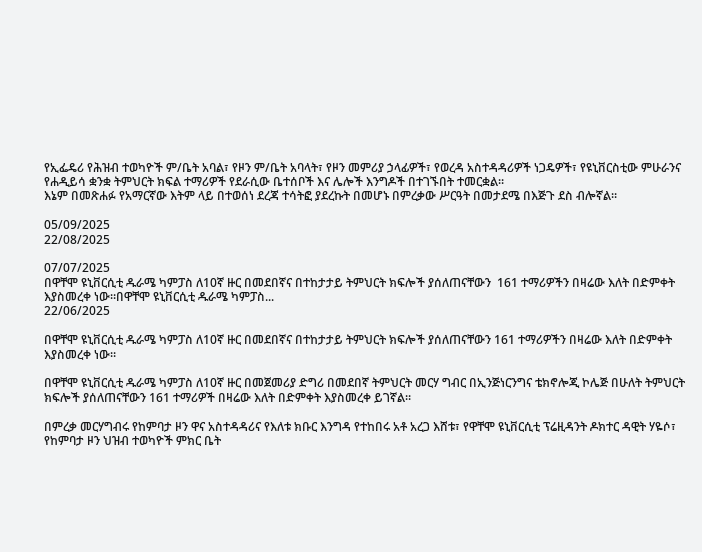የኢፌዴሪ የሕዝብ ተወካዮች ም/ቤት አባል፣ የዞን ም/ቤት አባላት፣ የዞን መምሪያ ኃላፊዎች፣ የወረዳ አስተዳዳሪዎች ነጋዴዎች፣ የዩኒቨርስቲው ምሁራንና የሐዲይሳ ቋንቋ ትምህርት ክፍል ተማሪዎች የደራሲው ቤተሰቦች እና ሌሎች እንግዶች በተገኙበት ተመርቋል።
እኔም በመጽሐፉ የአማርኛው እትም ላይ በተወሰነ ደረጃ ተሳትፎ ያደረኩት በመሆኑ በምረቃው ሥርዓት በመታደሜ በእጅጉ ደስ ብሎኛል።

05/09/2025
22/08/2025

07/07/2025
በዋቸሞ ዩኒቨርሲቲ ዱራሜ ካምፓስ ለ10ኛ ዙር በመደበኛና በተከታታይ ትምህርት ክፍሎች ያሰለጠናቸውን  161 ተማሪዎችን በዛሬው እለት በድምቀት እያስመረቀ ነው።በዋቸሞ ዩኒቨርሲቲ ዱራሜ ካምፓስ...
22/06/2025

በዋቸሞ ዩኒቨርሲቲ ዱራሜ ካምፓስ ለ10ኛ ዙር በመደበኛና በተከታታይ ትምህርት ክፍሎች ያሰለጠናቸውን 161 ተማሪዎችን በዛሬው እለት በድምቀት እያስመረቀ ነው።

በዋቸሞ ዩኒቨርሲቲ ዱራሜ ካምፓስ ለ10ኛ ዙር በመጀመሪያ ድግሪ በመደበኛ ትምህርት መርሃ ግብር በኢንጅነርንግና ቴክኖሎጂ ኮሌጅ በሁለት ትምህርት ክፍሎች ያሰለጠናቸውን 161 ተማሪዎች በዛሬው እለት በድምቀት እያስመረቀ ይገኛል።

በምረቃ መርሃግብሩ የከምባታ ዞን ዋና አስተዳዳሪና የእለቱ ክቡር እንግዳ የተከበሩ አቶ አረጋ እሸቱ፣ የዋቸሞ ዩኒቨርሲቲ ፕሬዚዳንት ዶክተር ዳዊት ሃዬሶ፣ የከምባታ ዞን ህዝብ ተወካዮች ምክር ቤት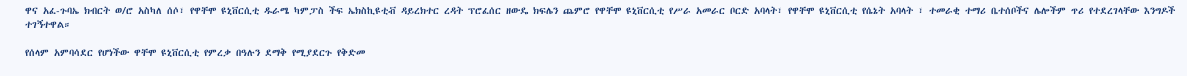ዋና አፈ-ጉባኤ ክብርት ወ/ሮ አስካለ ሰሶ፣ የዋቸሞ ዩኒቨርሲቲ ዱራሜ ካምፓስ ችፍ ኤክስኪዩቲቭ ዳይረክተር ረዳት ፕሮፈሰር ዘውዴ ክፍሌን ጨምሮ የዋቸሞ ዩኒቨርሲቲ የሥራ አመራር ቦርድ አባላት፣ የዋቸሞ ዩኒቨርሲቲ የሴኔት አባላት ፣ ተመራቂ ተማሪ ቤተሰቦችና ሌሎችም ጥሪ የተደረገላቸው እንግዶች ተገኝተዋል።

የሰላም አምባሳደር የሆነችው ዋቸሞ ዩኒቨርሲቲ የምረቃ በዓሉን ደማቅ የሚያደርጉ የቅድመ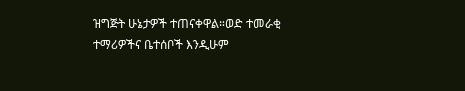ዝግጅት ሁኔታዎች ተጠናቀዋል።ወድ ተመራቂ ተማሪዎችና ቤተሰቦች እንዲሁም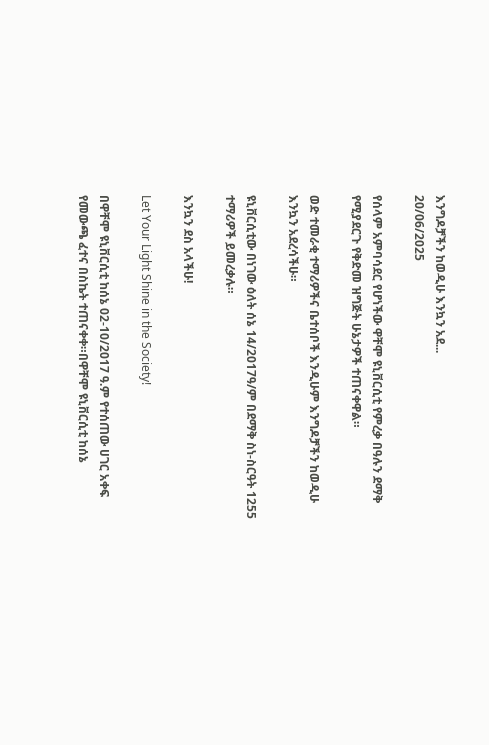እንግዶቻችን ከወዲሁ እንኳን አደ...
20/06/2025

የሰላም አምባሳደር የሆነችው ዋቸሞ ዩኒቨርሲቲ የምረቃ በዓሉን ደማቅ የሚያደርጉ የቅድመ ዝግጅት ሁኔታዎች ተጠናቀዋል።

ወድ ተመራቂ ተማሪዎችና ቤተሰቦች እንዲሁም እንግዶቻችን ከወዲሁ እንኳን አደረሳችሁ።

ዩኒቨርሲቲው በነገው ዕለት ሰኔ 14/2017ዓ/ም በደማቅ ስነ-ስርዓት 1255 ተማሪዎች ይመረቃሉ።

እንኳን ደስ አላችሁ!

Let Your Light Shine in the Society!

በዋቸሞ ዩኒቨርሲቲ ከሰኔ 02-10/2017 ዓ.ም የተሰጠው ሀገር አቀፍ የመውጫ ፈተና በስኬት ተጠናቀቀ።በዋቸሞ ዩኒቨርሲቲ ከሰኔ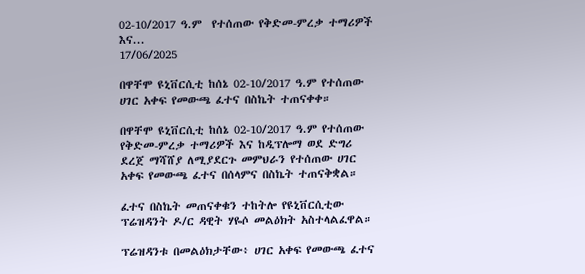02-10/2017 ዓ.ም  የተሰጠው የቅድመ-ምረቃ ተማሪዎች እና...
17/06/2025

በዋቸሞ ዩኒቨርሲቲ ከሰኔ 02-10/2017 ዓ.ም የተሰጠው ሀገር አቀፍ የመውጫ ፈተና በስኬት ተጠናቀቀ።

በዋቸሞ ዩኒቨርሲቲ ከሰኔ 02-10/2017 ዓ.ም የተሰጠው የቅድመ-ምረቃ ተማሪዎች እና ከዲፕሎማ ወደ ድግሪ ደረጀ ማሻሸያ ለሚያደርጉ መምህራን የተሰጠው ሀገር አቀፍ የመውጫ ፈተና በሰላምና በስኬት ተጠናቅቋል።

ፈተና በስኬት መጠናቀቁን ተከትሎ የዩኒቨርሲቲው ፕሬዝዳንት ዶ/ር ዳዊት ሃዬሶ መልዕክት አስተላልፈዋል።

ፕሬዝዳንቱ በመልዕክታቸው፥ ሀገር አቀፍ የመውጫ ፈተና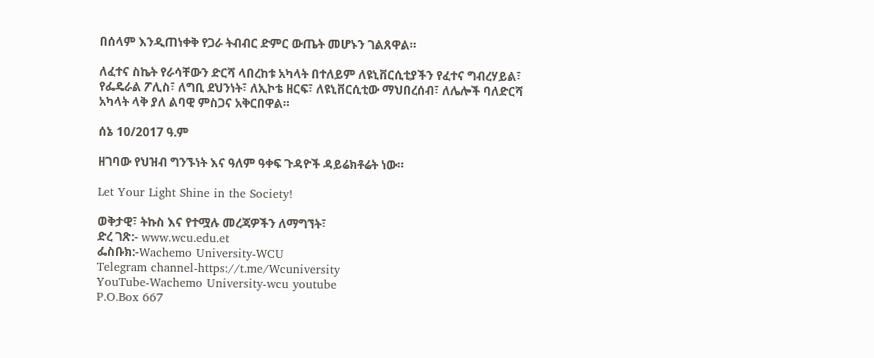በሰላም እንዲጠነቀቅ የጋራ ትብብር ድምር ውጤት መሆኑን ገልጸዋል።

ለፈተና ስኬት የራሳቸውን ድርሻ ላበረከቱ አካላት በተለይም ለዩኒቨርሲቲያችን የፈተና ግብረሃይል፣ የፌዴራል ፖሊስ፣ ለግቢ ደህንነት፣ ለኢኮቴ ዘርፍ፣ ለዩኒቨርሲቲው ማህበረሰብ፣ ለሌሎች ባለድርሻ አካላት ላቅ ያለ ልባዊ ምስጋና አቅርበዋል።

ሰኔ 10/2017 ዓ.ም

ዘገባው የህዝብ ግንኙነት እና ዓለም ዓቀፍ ጉዳዮች ዳይሬክቶሬት ነው።

Let Your Light Shine in the Society!

ወቅታዊ፣ ትኩስ እና የተሟሉ መረጃዎችን ለማግኘት፣
ድረ ገጽ:- www.wcu.edu.et
ፌስቡክ:-Wachemo University-WCU
Telegram channel-https://t.me/Wcuniversity
YouTube-Wachemo University-wcu youtube
P.O.Box 667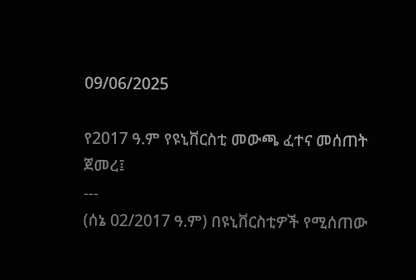09/06/2025

የ2017 ዓ.ም የዩኒቨርስቲ መውጫ ፈተና መሰጠት ጀመረ፤
---
(ሰኔ 02/2017 ዓ.ም) በዩኒቨርስቲዎች የሚሰጠው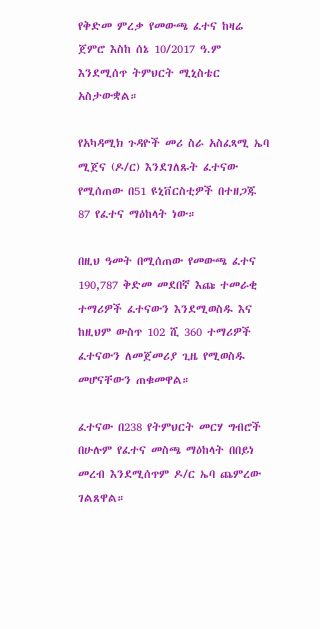የቅድመ ምረቃ የመውጫ ፈተና ከዛሬ ጀምሮ እስከ ሰኔ 10/2017 ዓ.ም እንደሚሰጥ ትምህርት ሚኒስቴር አስታውቋል።

የአካዳሚክ ጉዳዮች መሪ ስራ አስፈጻሚ ኤባ ሚጀና (ዶ/ር) እንደገለጹት ፈተናው የሚሰጠው በ51 ዩኒቨርስቲዎች በተዘጋጁ 87 የፈተና ማዕከላት ነው።

በዚህ ዓመት በሚሰጠው የመውጫ ፈተና 190,787 ቅድመ መደበኛ እጩ ተመራቂ ተማሪዎች ፈተናውን እንደሚወስዱ እና ከዚህም ውስጥ 102 ሺ 360 ተማሪዎች ፈተናውን ለመጀመሪያ ጊዜ የሚወስዱ መሆናቸውን ጠቁመዋል።

ፈተናው በ238 የትምህርት መርሃ ግብሮች በሁሉም የፈተና መስጫ ማዕከላት በበይነ መረብ እንደሚሰጥም ዶ/ር ኤባ ጨምረው ገልጸዋል።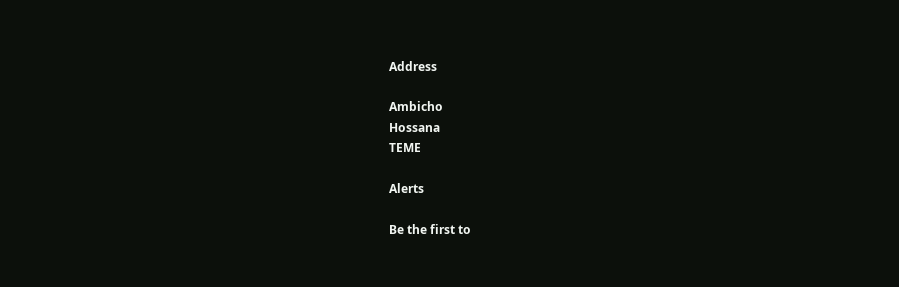Address

Ambicho
Hossana
TEME

Alerts

Be the first to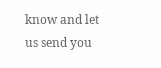know and let us send you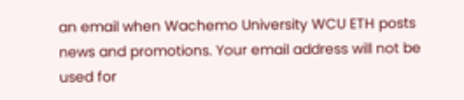an email when Wachemo University WCU ETH posts news and promotions. Your email address will not be used for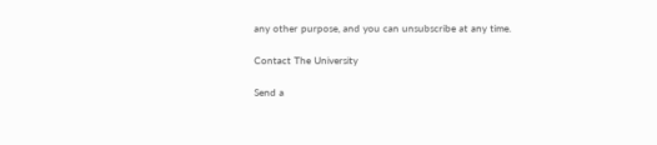any other purpose, and you can unsubscribe at any time.

Contact The University

Send a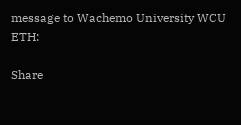message to Wachemo University WCU ETH:

Share